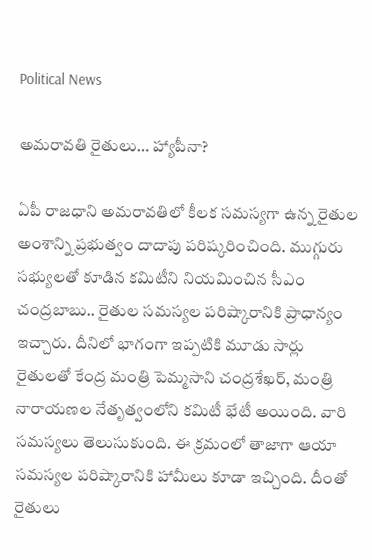Political News

అమరావతి రైతులు… హ్యాపీనా?

ఏపీ రాజ‌ధాని అమ‌రావ‌తిలో కీల‌క స‌మ‌స్య‌గా ఉన్న రైతుల అంశాన్ని ప్ర‌భుత్వం దాదాపు ప‌రిష్క‌రించింది. ముగ్గురు స‌భ్యుల‌తో కూడిన క‌మిటీని నియ‌మించిన సీఎం చంద్ర‌బాబు.. రైతుల స‌మ‌స్య‌ల ప‌రిష్కారానికి ప్రాధాన్యం ఇచ్చారు. దీనిలో భాగంగా ఇప్ప‌టికి మూడు సార్లు రైతుల‌తో కేంద్ర మంత్రి పెమ్మ‌సాని చంద్ర‌శేఖ‌ర్‌, మంత్రి నారాయ‌ణ‌ల నేతృత్వంలోని క‌మిటీ భేటీ అయింది. వారి స‌మ‌స్య‌లు తెలుసుకుంది. ఈ క్ర‌మంలో తాజాగా ఆయా స‌మ‌స్య‌ల ప‌రిష్కారానికి హామీలు కూడా ఇచ్చింది. దీంతో రైతులు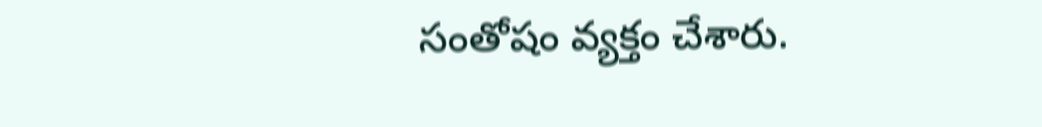సంతోషం వ్య‌క్తం చేశారు.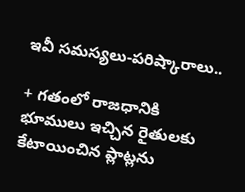ఇవీ స‌మ‌స్య‌లు-ప‌రిష్కారాలు..

+ గ‌తంలో రాజ‌ధానికి భూములు ఇచ్చిన రైతుల‌కు కేటాయించిన ప్లాట్ల‌ను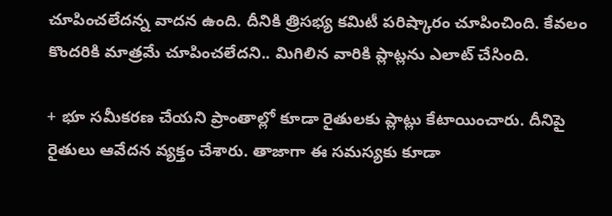చూపించ‌లేద‌న్న వాద‌న ఉంది. దీనికి త్రిస‌భ్య క‌మిటీ ప‌రిష్కారం చూపించింది. కేవ‌లం కొంద‌రికి మాత్ర‌మే చూపించ‌లేదని.. మిగిలిన వారికి ప్లాట్ల‌ను ఎలాట్ చేసింది.

+ భూ స‌మీక‌ర‌ణ చేయ‌ని ప్రాంతాల్లో కూడా రైతుల‌కు ప్లాట్లు కేటాయించారు. దీనిపై రైతులు ఆవేద‌న వ్యక్తం చేశారు. తాజాగా ఈ స‌మ‌స్య‌కు కూడా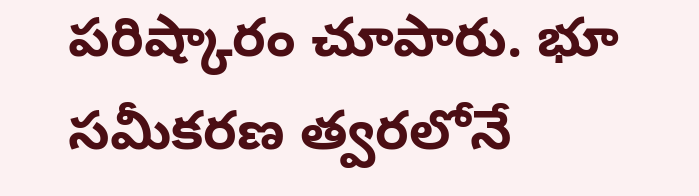ప‌రిష్కారం చూపారు. భూ స‌మీక‌ర‌ణ త్వ‌ర‌లోనే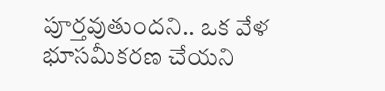పూర్త‌వుతుందని.. ఒక వేళ భూస‌మీక‌ర‌ణ చేయ‌ని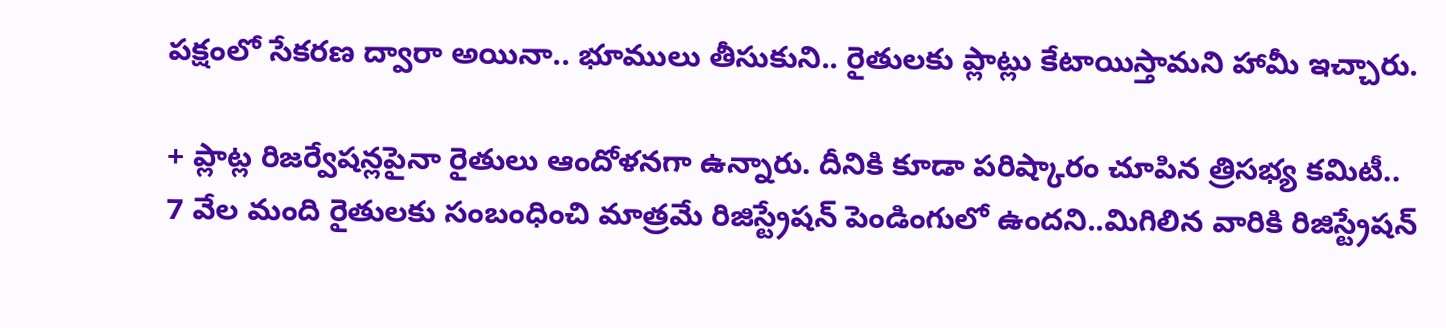ప‌క్షంలో సేక‌ర‌ణ ద్వారా అయినా.. భూములు తీసుకుని.. రైతుల‌కు ప్లాట్లు కేటాయిస్తామ‌ని హామీ ఇచ్చారు.

+ ప్లాట్ల రిజ‌ర్వేష‌న్లపైనా రైతులు ఆందోళ‌న‌గా ఉన్నారు. దీనికి కూడా ప‌రిష్కారం చూపిన త్రిస‌భ్య క‌మిటీ.. 7 వేల మంది రైతుల‌కు సంబంధించి మాత్ర‌మే రిజిస్ట్రేష‌న్ పెండింగులో ఉంద‌ని..మిగిలిన వారికి రిజిస్ట్రేష‌న్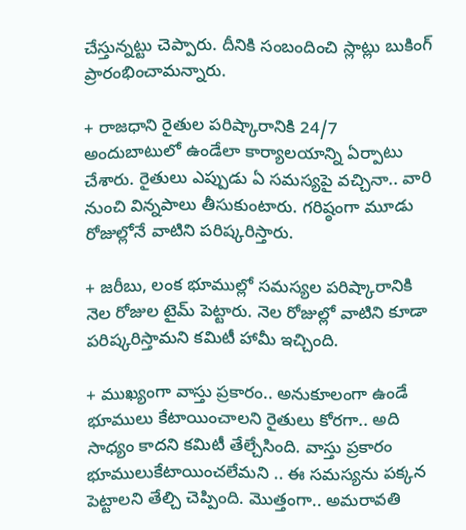చేస్తున్న‌ట్టు చెప్పారు. దీనికి సంబందించి స్లాట్లు బుకింగ్ ప్రారంభించామ‌న్నారు.

+ రాజ‌ధాని రైతుల ప‌రిష్కారానికి 24/7 అందుబాటులో ఉండేలా కార్యాల‌యాన్ని ఏర్పాటు చేశారు. రైతులు ఎప్పుడు ఏ స‌మ‌స్య‌పై వ‌చ్చినా.. వారి నుంచి విన్న‌పాలు తీసుకుంటారు. గ‌రిష్ఠంగా మూడు రోజుల్లోనే వాటిని ప‌రిష్క‌రిస్తారు.

+ జ‌రీబు, లంక భూముల్లో స‌మ‌స్య‌ల ప‌రిష్కారానికి నెల రోజుల టైమ్‌ పెట్టారు. నెల రోజుల్లో వాటిని కూడా ప‌రిష్క‌రిస్తామ‌ని క‌మిటీ హామీ ఇచ్చింది.

+ ముఖ్యంగా వాస్తు ప్ర‌కారం.. అనుకూలంగా ఉండే భూములు కేటాయించాల‌ని రైతులు కోర‌గా.. అది సాధ్యం కాద‌ని క‌మిటీ తేల్చేసింది. వాస్తు ప్ర‌కారం భూములుకేటాయించ‌లేమ‌ని .. ఈ స‌మ‌స్య‌ను ప‌క్క‌న పెట్టాలని తేల్చి చెప్పింది. మొత్తంగా.. అమ‌రావ‌తి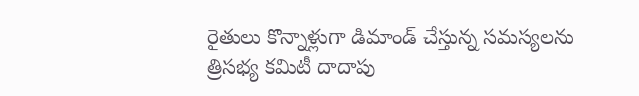రైతులు కొన్నాళ్లుగా డిమాండ్ చేస్తున్న స‌మ‌స్య‌ల‌ను త్రిస‌భ్య క‌మిటీ దాదాపు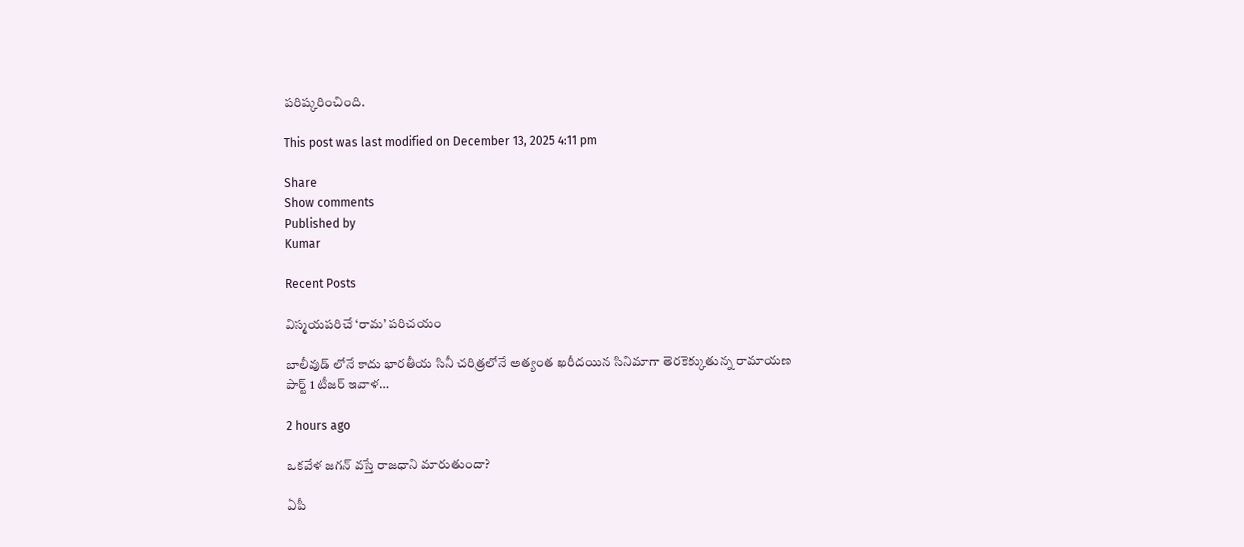ప‌రిష్క‌రించింది.

This post was last modified on December 13, 2025 4:11 pm

Share
Show comments
Published by
Kumar

Recent Posts

విస్మయపరిచే ‘రామ’ పరిచయం

బాలీవుడ్ లోనే కాదు భారతీయ సినీ చరిత్రలోనే అత్యంత ఖరీదయిన సినిమాగా తెరకెక్కుతున్న రామాయణ పార్ట్ 1 టీజర్ ఇవాళ…

2 hours ago

ఒకవేళ జగన్ వస్తే రాజధాని మారుతుందా?

ఏపీ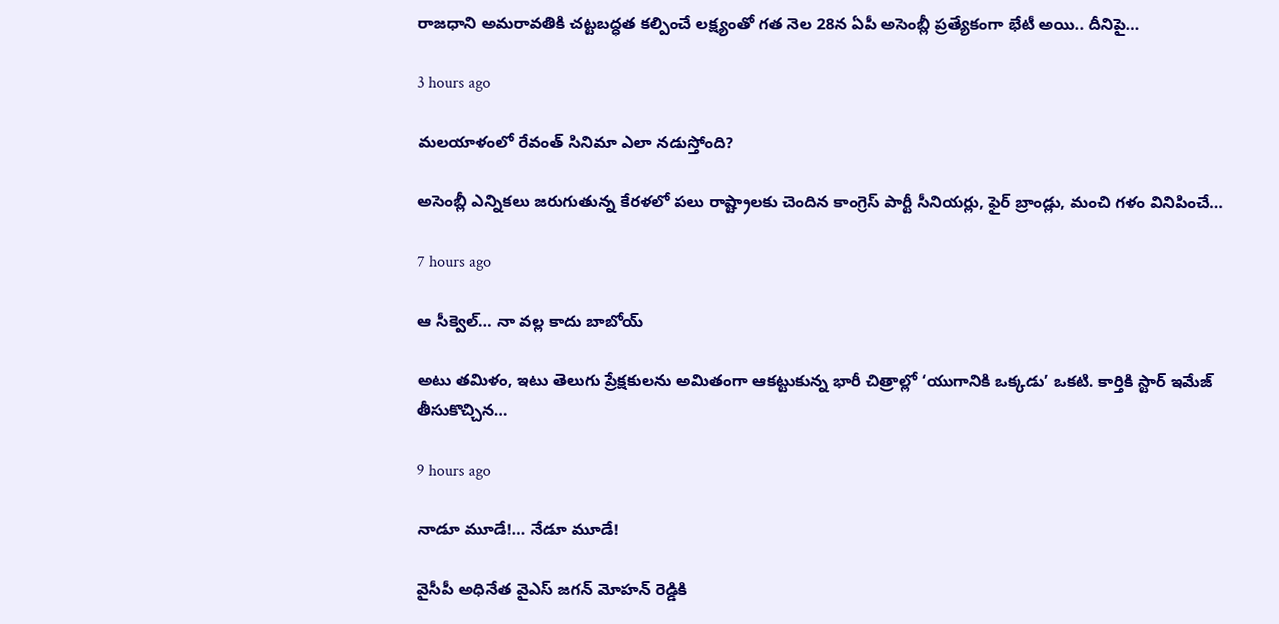రాజ‌ధాని అమ‌రావ‌తికి చ‌ట్ట‌బద్ధ‌త క‌ల్పించే ల‌క్ష్యంతో గ‌త నెల 28న ఏపీ అసెంబ్లీ ప్ర‌త్యేకంగా భేటీ అయి.. దీనిపై…

3 hours ago

మలయాళంలో రేవంత్ సినిమా ఎలా నడుస్తోంది?

అసెంబ్లీ ఎన్నికలు జరుగుతున్న కేరళలో పలు రాష్ట్రాలకు చెందిన కాంగ్రెస్ పార్టీ సీనియర్లు, ఫైర్ బ్రాండ్లు, మంచి గళం వినిపించే…

7 hours ago

ఆ సీక్వెల్… నా వల్ల కాదు బాబోయ్

అటు తమిళం, ఇటు తెలుగు ప్రేక్షకులను అమితంగా ఆకట్టుకున్న భారీ చిత్రాల్లో ‘యుగానికి ఒక్కడు’ ఒకటి. కార్తికి స్టార్ ఇమేజ్ తీసుకొచ్చిన…

9 hours ago

నాడూ మూడే!… నేడూ మూడే!

వైసీపీ అధినేత వైఎస్ జగన్ మోహన్ రెడ్డికి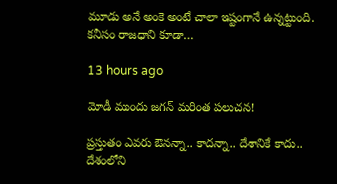మూడు అనే అంకె అంటే చాలా ఇష్టంగానే ఉన్నట్టుంది. కనీసం రాజధాని కూడా…

13 hours ago

మోడీ ముందు జ‌గ‌న్ మ‌రింత‌ ప‌లుచ‌న‌!

ప్ర‌స్తుతం ఎవ‌రు ఔన‌న్నా.. కాద‌న్నా.. దేశానికే కాదు.. దేశంలోని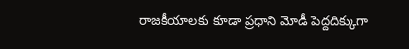రాజ‌కీయాల‌కు కూడా ప్ర‌ధాని మోడీ పెద్ద‌దిక్కుగా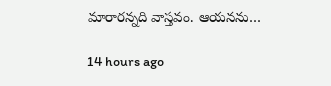మారారన్నది వాస్త‌వం. ఆయ‌న‌ను…

14 hours ago